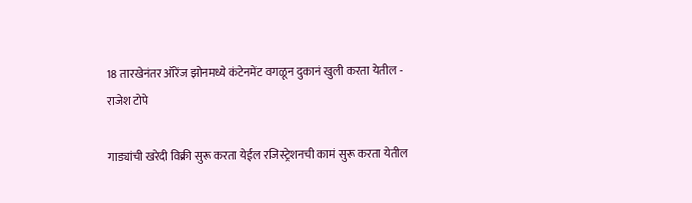18 तारखेनंतर ऑरेंज झोनमध्ये कंटेनमेंट वगळून दुकानं खुली करता येतील - राजेश टोपे

गाड्यांची खरेदी विक्री सुरू करता येईल रजिस्ट्रेशनची कामं सुरू करता येतील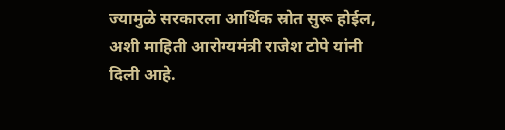ज्यामुळे सरकारला आर्थिक स्रोत सुरू होईल, अशी माहिती आरोग्यमंत्री राजेश टोपे यांनी दिली आहे.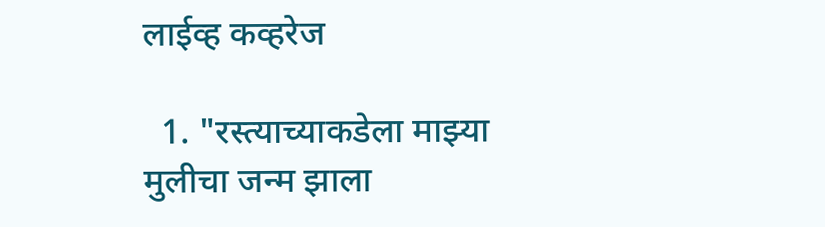लाईव्ह कव्हरेज

  1. "रस्त्याच्याकडेला माझ्या मुलीचा जन्म झाला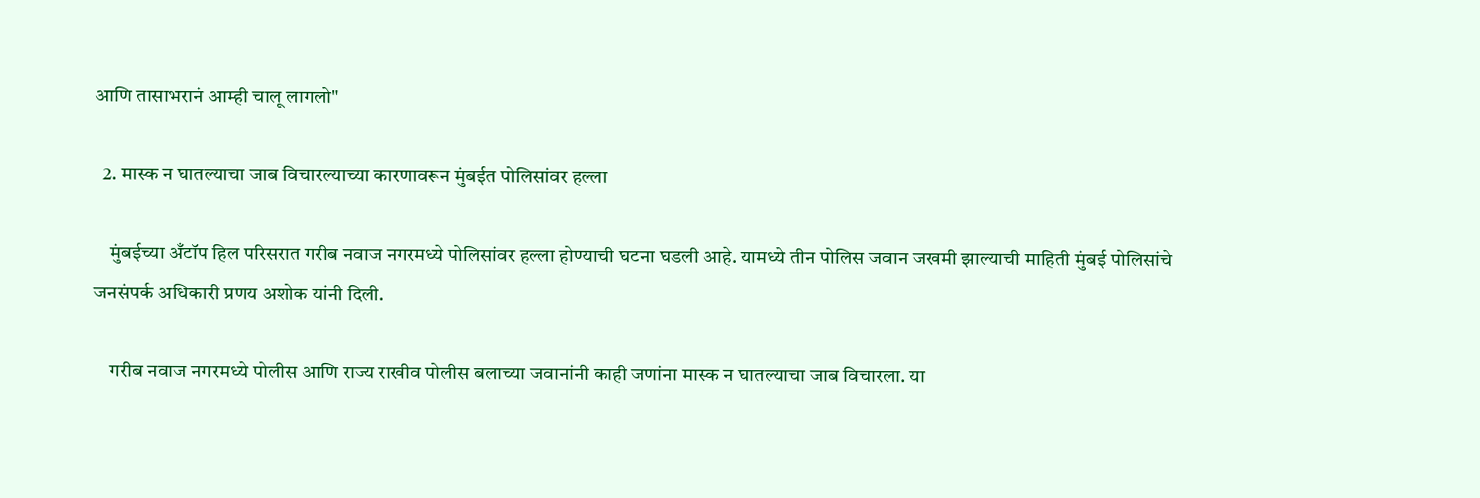आणि तासाभरानं आम्ही चालू लागलो"

  2. मास्क न घातल्याचा जाब विचारल्याच्या कारणावरून मुंबईत पोलिसांवर हल्ला

    मुंबईच्या अँटॉप हिल परिसरात गरीब नवाज नगरमध्ये पोलिसांवर हल्ला होण्याची घटना घडली आहे. यामध्ये तीन पोलिस जवान जखमी झाल्याची माहिती मुंबई पोलिसांचे जनसंपर्क अधिकारी प्रणय अशोक यांनी दिली.

    गरीब नवाज नगरमध्ये पोलीस आणि राज्य राखीव पोलीस बलाच्या जवानांनी काही जणांना मास्क न घातल्याचा जाब विचारला. या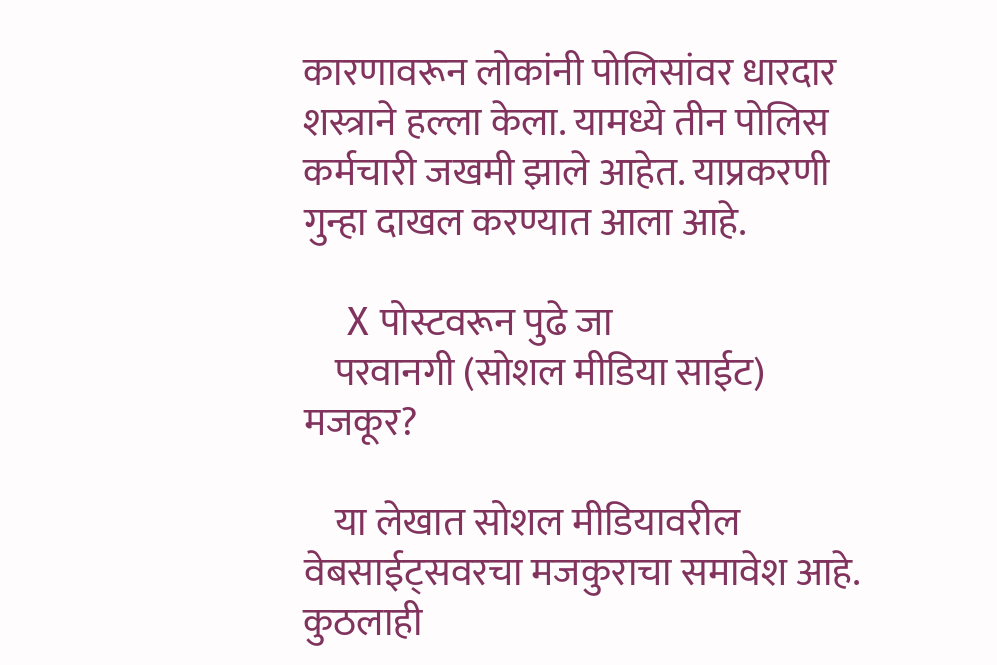कारणावरून लोकांनी पोलिसांवर धारदार शस्त्राने हल्ला केला. यामध्ये तीन पोलिस कर्मचारी जखमी झाले आहेत. याप्रकरणी गुन्हा दाखल करण्यात आला आहे.

    X पोस्टवरून पुढे जा
    परवानगी (सोशल मीडिया साईट) मजकूर?

    या लेखात सोशल मीडियावरील वेबसाईट्सवरचा मजकुराचा समावेश आहे. कुठलाही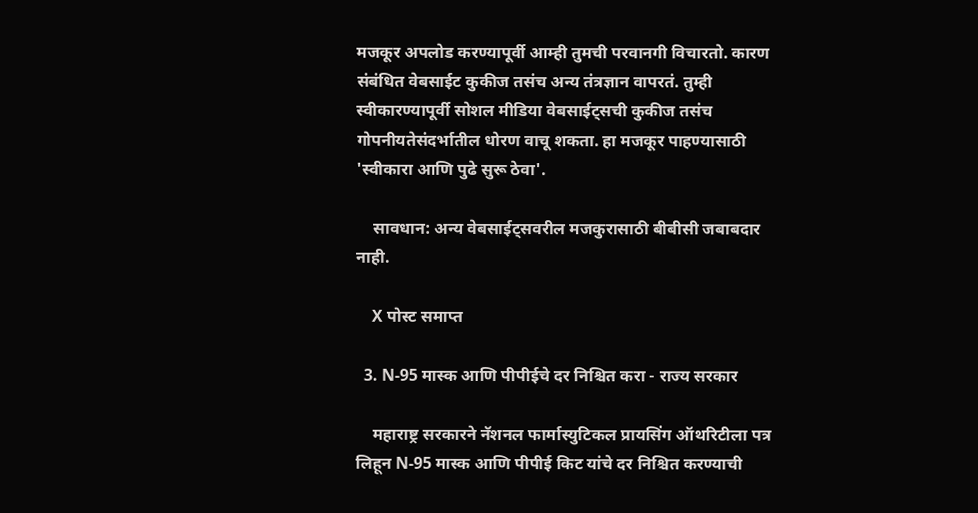मजकूर अपलोड करण्यापूर्वी आम्ही तुमची परवानगी विचारतो. कारण संबंधित वेबसाईट कुकीज तसंच अन्य तंत्रज्ञान वापरतं. तुम्ही स्वीकारण्यापूर्वी सोशल मीडिया वेबसाईट्सची कुकीज तसंच गोपनीयतेसंदर्भातील धोरण वाचू शकता. हा मजकूर पाहण्यासाठी 'स्वीकारा आणि पुढे सुरू ठेवा'.

    सावधान: अन्य वेबसाईट्सवरील मजकुरासाठी बीबीसी जबाबदार नाही.

    X पोस्ट समाप्त

  3. N-95 मास्क आणि पीपीईचे दर निश्चित करा - राज्य सरकार

    महाराष्ट्र सरकारने नॅशनल फार्मास्युटिकल प्रायसिंग ऑथरिटीला पत्र लिहून N-95 मास्क आणि पीपीई किट यांचे दर निश्चित करण्याची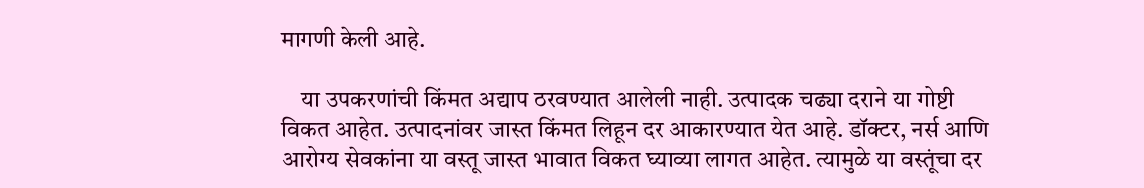मागणी केली आहे.

    या उपकरणांची किंमत अद्याप ठरवण्यात आलेली नाही. उत्पादक चढ्या दराने या गोष्टी विकत आहेत. उत्पादनांवर जास्त किंमत लिहून दर आकारण्यात येत आहे. डॉक्टर, नर्स आणि आरोग्य सेवकांना या वस्तू जास्त भावात विकत घ्याव्या लागत आहेत. त्यामुळे या वस्तूंचा दर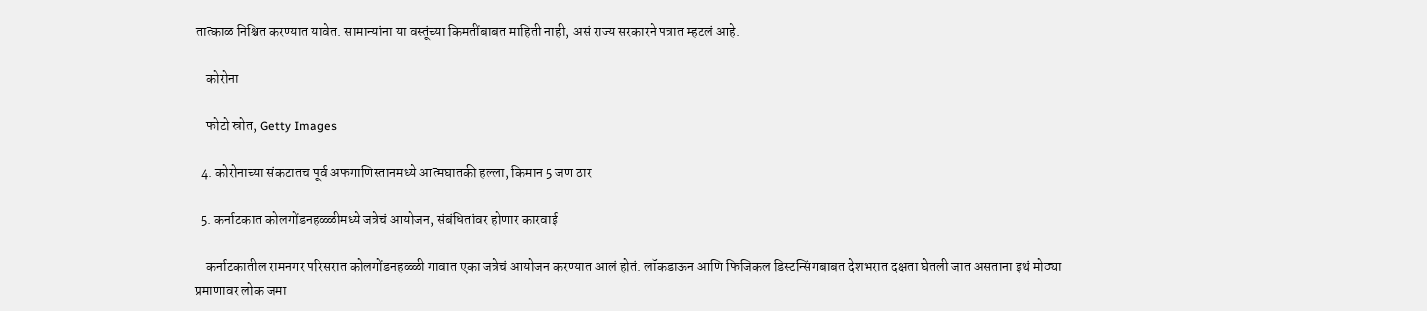तात्काळ निश्चित करण्यात यावेत. सामान्यांना या वस्तूंच्या किमतींबाबत माहिती नाही, असं राज्य सरकारने पत्रात म्हटलं आहे.

    कोरोना

    फोटो स्रोत, Getty Images

  4. कोरोनाच्या संकटातच पूर्व अफगाणिस्तानमध्ये आत्मघातकी हल्ला, किमान 5 जण ठार

  5. कर्नाटकात कोलगोंडनहळ्ळीमध्ये जत्रेचं आयोजन, संबंधितांवर होणार कारवाई

    कर्नाटकातील रामनगर परिसरात कोलगोंडनहळ्ळी गावात एका जत्रेचं आयोजन करण्यात आलं होतं. लॉकडाऊन आणि फिजिकल डिस्टन्सिंगबाबत देशभरात दक्षता घेतली जात असताना इथं मोठ्या प्रमाणावर लोक जमा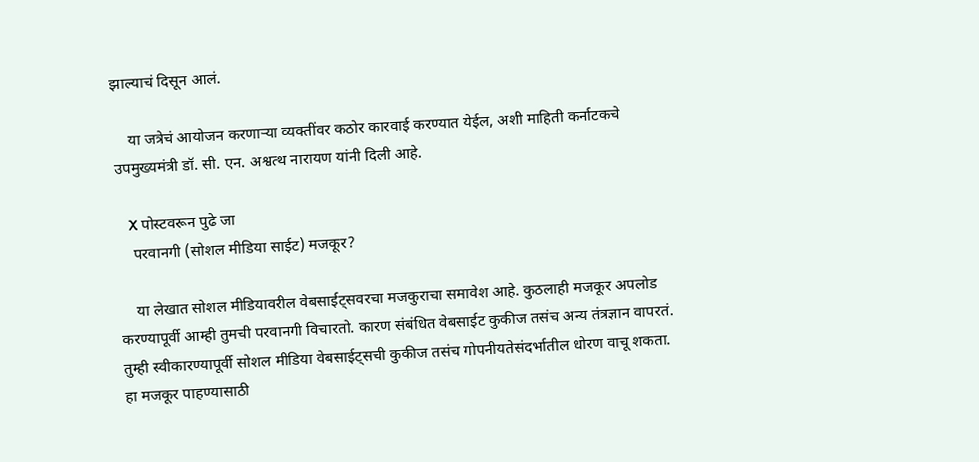झाल्याचं दिसून आलं.

    या जत्रेचं आयोजन करणाऱ्या व्यक्तींवर कठोर कारवाई करण्यात येईल, अशी माहिती कर्नाटकचे उपमुख्यमंत्री डॉ. सी. एन. अश्वत्थ नारायण यांनी दिली आहे.

    X पोस्टवरून पुढे जा
    परवानगी (सोशल मीडिया साईट) मजकूर?

    या लेखात सोशल मीडियावरील वेबसाईट्सवरचा मजकुराचा समावेश आहे. कुठलाही मजकूर अपलोड करण्यापूर्वी आम्ही तुमची परवानगी विचारतो. कारण संबंधित वेबसाईट कुकीज तसंच अन्य तंत्रज्ञान वापरतं. तुम्ही स्वीकारण्यापूर्वी सोशल मीडिया वेबसाईट्सची कुकीज तसंच गोपनीयतेसंदर्भातील धोरण वाचू शकता. हा मजकूर पाहण्यासाठी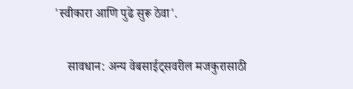'स्वीकारा आणि पुढे सुरू ठेवा'.

    सावधान: अन्य वेबसाईट्सवरील मजकुरासाठी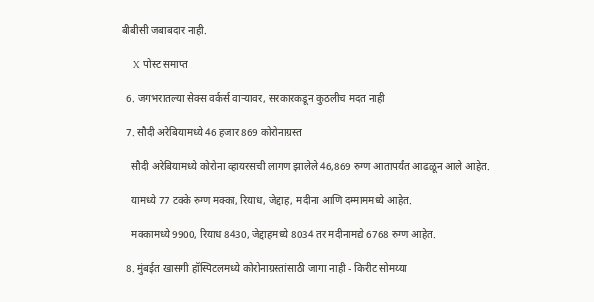बीबीसी जबाबदार नाही.

    X पोस्ट समाप्त

  6. जगभरातल्या सेक्स वर्कर्स वाऱ्यावर, सरकारकडून कुठलीच मदत नाही

  7. सौदी अरेबियामध्ये 46 हजार 869 कोरोनाग्रस्त

    सौदी अरेबियामध्ये कोरोना व्हायरसची लागण झालेले 46,869 रुग्ण आतापर्यंत आढळून आले आहेत.

    यामध्ये 77 टक्के रुग्ण मक्का, रियाध, जेद्दाह, मदीना आणि दम्माममध्ये आहेत.

    मक्कामध्ये 9900, रियाध 8430, जेद्दाहमध्ये 8034 तर मदीनामद्ये 6768 रुग्ण आहेत.

  8. मुंबईत खासगी हॉस्पिटलमध्ये कोरोनाग्रस्तांसाठी जागा नाही - किरीट सोमय्या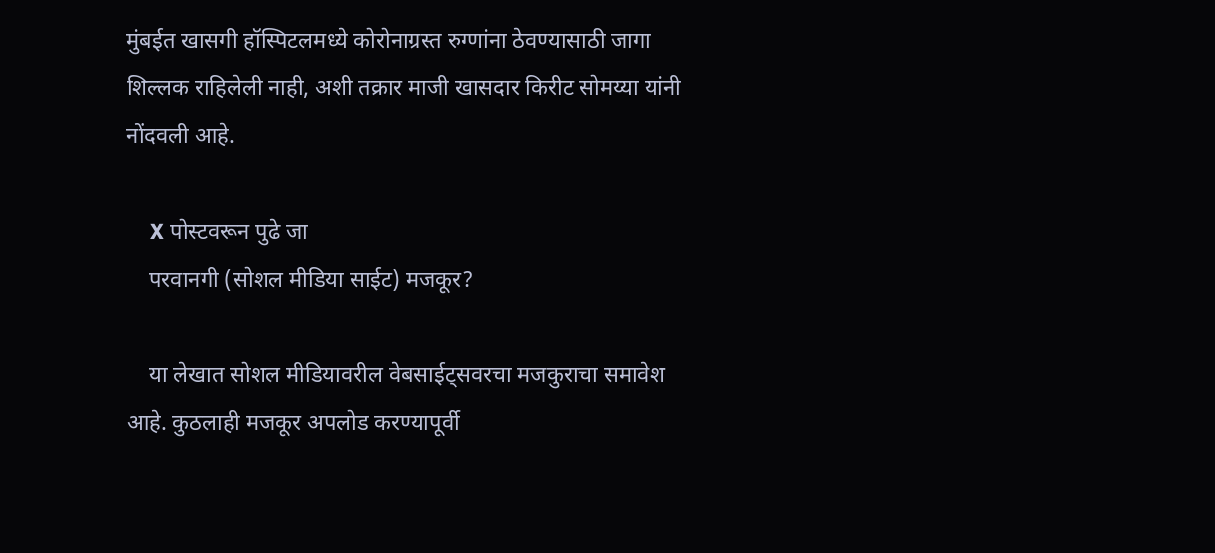मुंबईत खासगी हॉस्पिटलमध्ये कोरोनाग्रस्त रुग्णांना ठेवण्यासाठी जागा शिल्लक राहिलेली नाही, अशी तक्रार माजी खासदार किरीट सोमय्या यांनी नोंदवली आहे.

    X पोस्टवरून पुढे जा
    परवानगी (सोशल मीडिया साईट) मजकूर?

    या लेखात सोशल मीडियावरील वेबसाईट्सवरचा मजकुराचा समावेश आहे. कुठलाही मजकूर अपलोड करण्यापूर्वी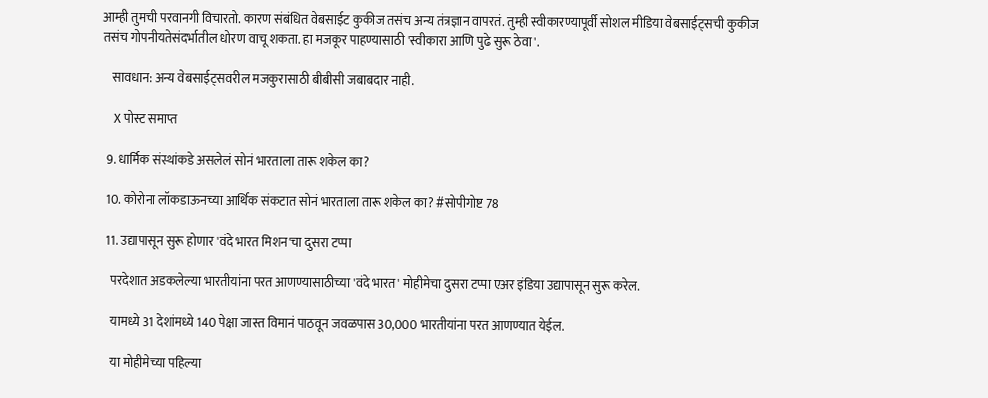आम्ही तुमची परवानगी विचारतो. कारण संबंधित वेबसाईट कुकीज तसंच अन्य तंत्रज्ञान वापरतं. तुम्ही स्वीकारण्यापूर्वी सोशल मीडिया वेबसाईट्सची कुकीज तसंच गोपनीयतेसंदर्भातील धोरण वाचू शकता. हा मजकूर पाहण्यासाठी 'स्वीकारा आणि पुढे सुरू ठेवा'.

    सावधान: अन्य वेबसाईट्सवरील मजकुरासाठी बीबीसी जबाबदार नाही.

    X पोस्ट समाप्त

  9. धार्मिक संस्थांकडे असलेलं सोनं भारताला तारू शकेल का?

  10. कोरोना लॉकडाऊनच्या आर्थिक संकटात सोनं भारताला तारू शकेल का? #सोपीगोष्ट 78

  11. उद्यापासून सुरू होणार 'वंदे भारत मिशन'चा दुसरा टप्पा

    परदेशात अडकलेल्या भारतीयांना परत आणण्यासाठीच्या 'वंदे भारत' मोहीमेचा दुसरा टप्पा एअर इंडिया उद्यापासून सुरू करेल.

    यामध्ये 31 देशांमध्ये 140 पेक्षा जास्त विमानं पाठवून जवळपास 30,000 भारतीयांना परत आणण्यात येईल.

    या मोहीमेच्या पहिल्या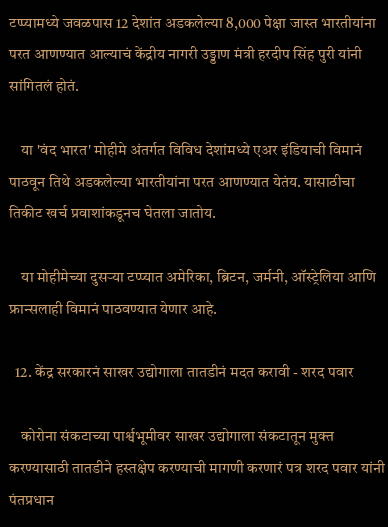टप्प्यामध्ये जवळपास 12 देशांत अडकलेल्या 8,000 पेक्षा जास्त भारतीयांना परत आणण्यात आल्याचं केंद्रीय नागरी उड्डाण मंत्री हरदीप सिंह पुरी यांनी सांगितलं होतं.

    या 'वंद भारत' मोहीमे अंतर्गत विविध देशांमध्ये एअर इंडियाची विमानं पाठवून तिथे अडकलेल्या भारतीयांना परत आणण्यात येतंय. यासाठीचा तिकीट खर्च प्रवाशांकडूनच घेतला जातोय.

    या मोहीमेच्या दुसऱ्या टप्प्यात अमेरिका, ब्रिटन, जर्मनी, ऑस्ट्रेलिया आणि फ्रान्सलाही विमानं पाठवण्यात येणार आहे.

  12. केंद्र सरकारनं साखर उद्योगाला तातडीनं मदत करावी - शरद पवार

    कोरोना संकटाच्या पार्श्वभूमीवर साखर उद्योगाला संकटातून मुक्त करण्यासाठी तातडीने हस्तक्षेप करण्याची मागणी करणारं पत्र शरद पवार यांनी पंतप्रधान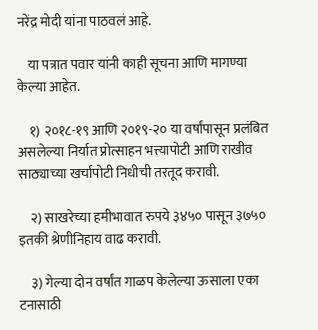नरेंद्र मोदी यांना पाठवलं आहे.

    या पत्रात पवार यांनी काही सूचना आणि मागण्या केल्या आहेत.

    १) २०१८-१९ आणि २०१९-२० या वर्षांपासून प्रलंबित असलेल्या निर्यात प्रोत्साहन भत्त्यापोटी आणि राखीव साठ्याच्या खर्चापोटी निधीची तरतूद करावी.

    २) साखरेच्या हमीभावात रुपये ३४५० पासून ३७५० इतकी श्रेणीनिहाय वाढ करावी.

    ३) गेल्या दोन वर्षांत गाळप केलेल्या ऊसाला एका टनासाठी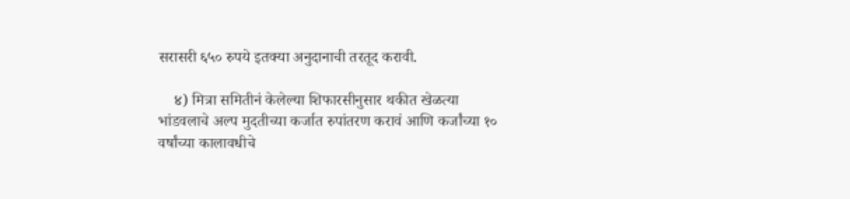सरासरी ६५० रुपये इतक्या अनुदानाची तरतूद करावी.

    ४) मित्रा समितीनं केलेल्या शिफारसीनुसार थकीत खेळत्या भांडवलाचे अल्प मुदतीच्या कर्जात रुपांतरण करावं आणि कर्जांच्या १० वर्षांच्या कालावधीचे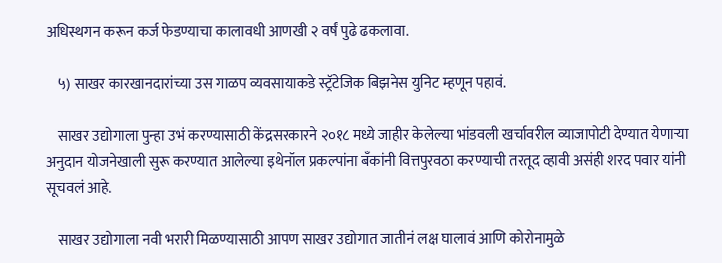अधिस्थगन करून कर्ज फेडण्याचा कालावधी आणखी २ वर्षं पुढे ढकलावा.

    ५) साखर कारखानदारांच्या उस गाळप व्यवसायाकडे स्ट्रॅटेजिक बिझनेस युनिट म्हणून पहावं.

    साखर उद्योगाला पुन्हा उभं करण्यासाठी केंद्रसरकारने २०१८ मध्ये जाहीर केलेल्या भांडवली खर्चावरील व्याजापोटी देण्यात येणाऱ्या अनुदान योजनेखाली सुरू करण्यात आलेल्या इथेनॉल प्रकल्पांना बँकांनी वित्तपुरवठा करण्याची तरतूद व्हावी असंही शरद पवार यांनी सूचवलं आहे.

    साखर उद्योगाला नवी भरारी मिळण्यासाठी आपण साखर उद्योगात जातीनं लक्ष घालावं आणि कोरोनामुळे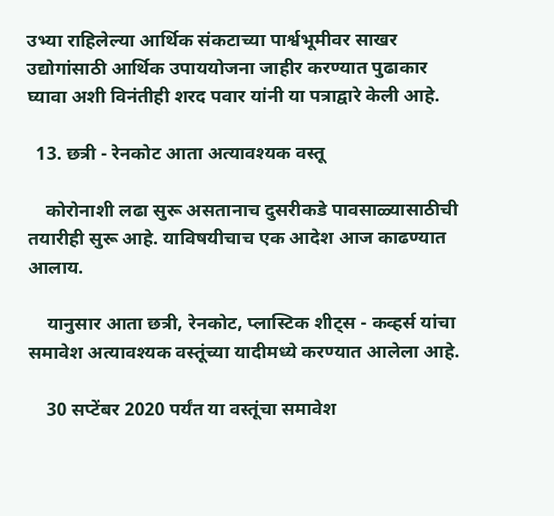उभ्या राहिलेल्या आर्थिक संकटाच्या पार्श्वभूमीवर साखर उद्योगांसाठी आर्थिक उपाययोजना जाहीर करण्यात पुढाकार घ्यावा अशी विनंतीही शरद पवार यांनी या पत्राद्वारे केली आहे.

  13. छत्री - रेनकोट आता अत्यावश्यक वस्तू

    कोरोनाशी लढा सुरू असतानाच दुसरीकडे पावसाळ्यासाठीची तयारीही सुरू आहे. याविषयीचाच एक आदेश आज काढण्यात आलाय.

    यानुसार आता छत्री, रेनकोट, प्लास्टिक शीट्स - कव्हर्स यांचा समावेश अत्यावश्यक वस्तूंच्या यादीमध्ये करण्यात आलेला आहे.

    30 सप्टेंबर 2020 पर्यंत या वस्तूंचा समावेश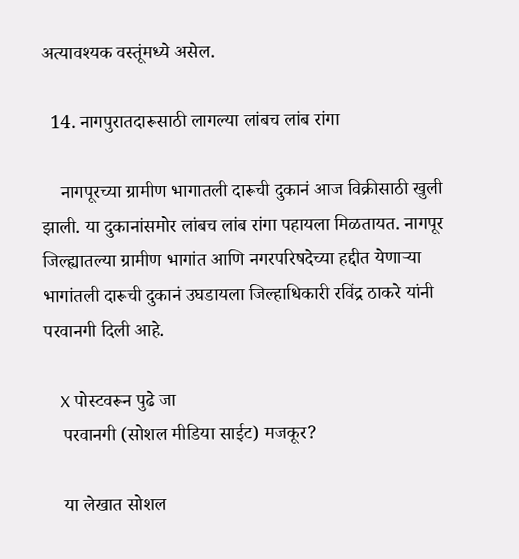अत्यावश्यक वस्तूंमध्ये असेल.

  14. नागपुरातदारूसाठी लागल्या लांबच लांब रांगा

    नागपूरच्या ग्रामीण भागातली दारूची दुकानं आज विक्रीसाठी खुली झाली. या दुकानांसमोर लांबच लांब रांगा पहायला मिळतायत. नागपूर जिल्ह्यातल्या ग्रामीण भागांत आणि नगरपरिषदेच्या हद्दीत येणाऱ्या भागांतली दारूची दुकानं उघडायला जिल्हाधिकारी रविंद्र ठाकरे यांनी परवानगी दिली आहे.

    X पोस्टवरून पुढे जा
    परवानगी (सोशल मीडिया साईट) मजकूर?

    या लेखात सोशल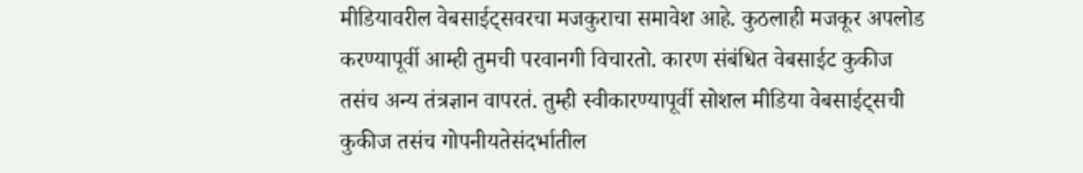मीडियावरील वेबसाईट्सवरचा मजकुराचा समावेश आहे. कुठलाही मजकूर अपलोड करण्यापूर्वी आम्ही तुमची परवानगी विचारतो. कारण संबंधित वेबसाईट कुकीज तसंच अन्य तंत्रज्ञान वापरतं. तुम्ही स्वीकारण्यापूर्वी सोशल मीडिया वेबसाईट्सची कुकीज तसंच गोपनीयतेसंदर्भातील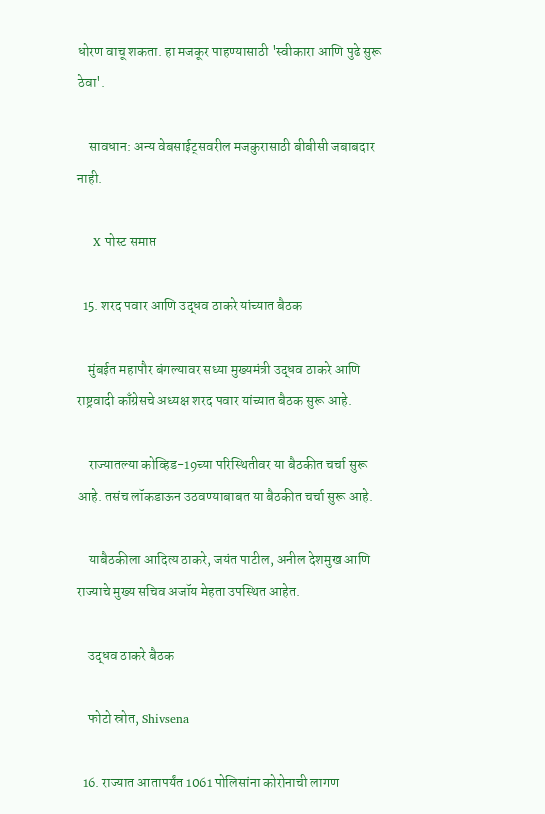धोरण वाचू शकता. हा मजकूर पाहण्यासाठी 'स्वीकारा आणि पुढे सुरू ठेवा'.

    सावधान: अन्य वेबसाईट्सवरील मजकुरासाठी बीबीसी जबाबदार नाही.

    X पोस्ट समाप्त

  15. शरद पवार आणि उद्धव ठाकरे यांच्यात बैठक

    मुंबईत महापौर बंगल्यावर सध्या मुख्यमंत्री उद्धव ठाकरे आणि राष्ट्रवादी काँग्रेसचे अध्यक्ष शरद पवार यांच्यात बैठक सुरू आहे.

    राज्यातल्या कोव्हिड-19च्या परिस्थितीवर या बैठकीत चर्चा सुरू आहे. तसंच लॉकडाऊन उठवण्याबाबत या बैठकीत चर्चा सुरू आहे.

    याबैठकीला आदित्य ठाकरे, जयंत पाटील, अनील देशमुख आणि राज्याचे मुख्य सचिव अजॉय मेहता उपस्थित आहेत.

    उद्धव ठाकरे बैठक

    फोटो स्रोत, Shivsena

  16. राज्यात आतापर्यंत 1061 पोलिसांना कोरोनाची लागण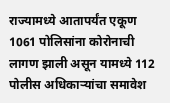राज्यामध्ये आतापर्यंत एकूण 1061 पोलिसांना कोरोनाची लागण झाली असून यामध्ये 112 पोलीस अधिकाऱ्यांचा समावेश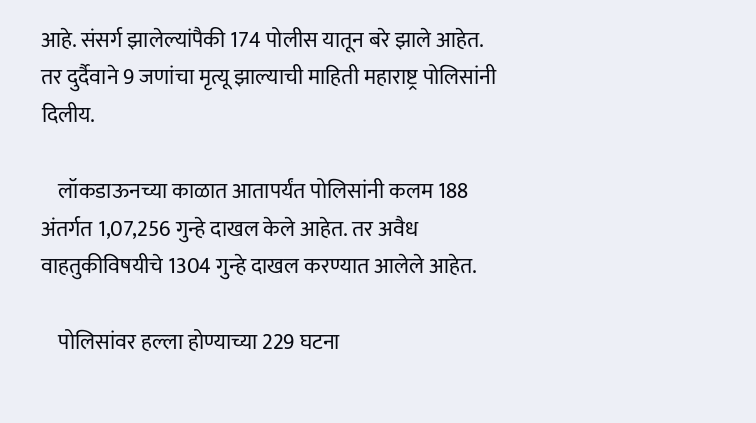आहे. संसर्ग झालेल्यांपैकी 174 पोलीस यातून बरे झाले आहेत. तर दुर्दैवाने 9 जणांचा मृत्यू झाल्याची माहिती महाराष्ट्र पोलिसांनी दिलीय.

    लॉकडाऊनच्या काळात आतापर्यंत पोलिसांनी कलम 188 अंतर्गत 1,07,256 गुन्हे दाखल केले आहेत. तर अवैध वाहतुकीविषयीचे 1304 गुन्हे दाखल करण्यात आलेले आहेत.

    पोलिसांवर हल्ला होण्याच्या 229 घटना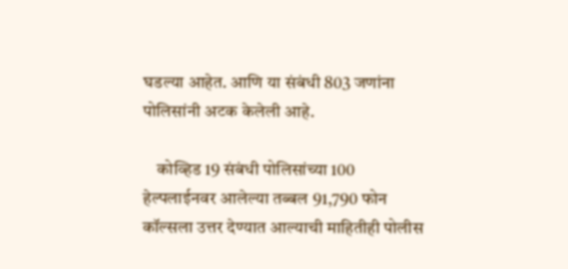घडल्या आहेत. आणि या संबंधी 803 जणांना पोलिसांनी अटक केलेली आहे.

    कोव्हिड 19 संबंधी पोलिसांच्या 100 हेल्पलाईनवर आलेल्या तब्बल 91,790 फोन कॉल्सला उत्तर देण्यात आल्याची माहितीही पोलीस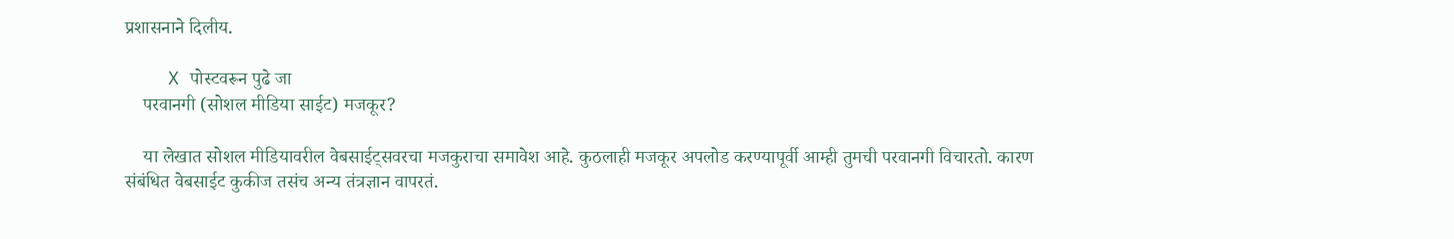प्रशासनाने दिलीय.

    X पोस्टवरून पुढे जा
    परवानगी (सोशल मीडिया साईट) मजकूर?

    या लेखात सोशल मीडियावरील वेबसाईट्सवरचा मजकुराचा समावेश आहे. कुठलाही मजकूर अपलोड करण्यापूर्वी आम्ही तुमची परवानगी विचारतो. कारण संबंधित वेबसाईट कुकीज तसंच अन्य तंत्रज्ञान वापरतं.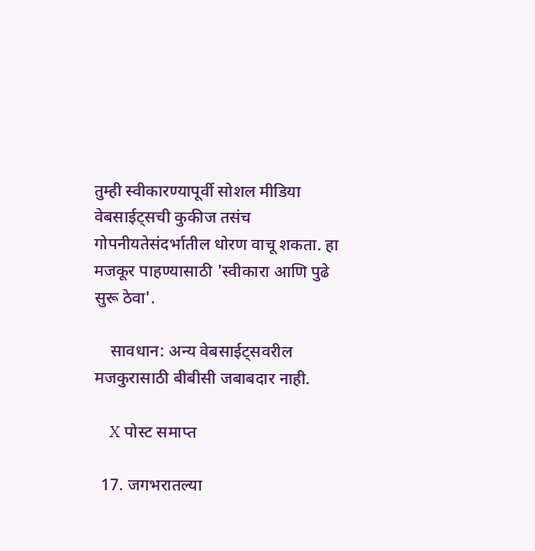तुम्ही स्वीकारण्यापूर्वी सोशल मीडिया वेबसाईट्सची कुकीज तसंच गोपनीयतेसंदर्भातील धोरण वाचू शकता. हा मजकूर पाहण्यासाठी 'स्वीकारा आणि पुढे सुरू ठेवा'.

    सावधान: अन्य वेबसाईट्सवरील मजकुरासाठी बीबीसी जबाबदार नाही.

    X पोस्ट समाप्त

  17. जगभरातल्या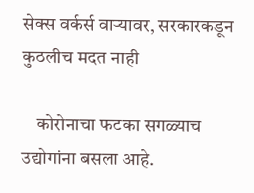सेक्स वर्कर्स वाऱ्यावर, सरकारकडून कुठलीच मदत नाही

    कोरोनाचा फटका सगळ्याच उद्योगांना बसला आहे.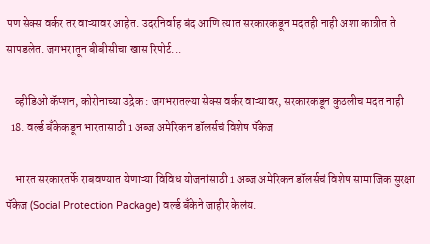पण सेक्स वर्कर तर वाऱ्यावर आहेत. उदरनिर्वाह बंद आणि त्यात सरकारकडून मदतही नाही अशा कात्रीत ते सापडलेत. जगभरातून बीबीसीचा खास रिपोर्ट...

    व्हीडिओ कॅप्शन, कोरोनाच्या उद्रेक : जगभरातल्या सेक्स वर्कर वाऱ्यावर, सरकारकडून कुठलीच मदत नाही
  18. वर्ल्ड बँकेकडून भारतासाठी 1 अब्ज अमेरिकन डॉलर्सचं विशेष पॅकेज

    भारत सरकारतर्फे राबवण्यात येणाऱ्या विविध योजनांसाठी 1 अब्ज अमेरिकन डॉलर्सचं विशेष सामाजिक सुरक्षा पॅकेज (Social Protection Package) वर्ल्ड बँकेने जाहीर केलंय.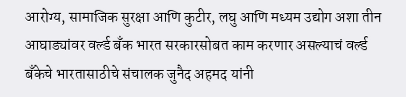आरोग्य, सामाजिक सुरक्षा आणि कुटीर, लघु आणि मध्यम उद्योग अशा तीन आघाड्यांवर वर्ल्ड बँक भारत सरकारसोबत काम करणार असल्याचं वर्ल्ड बँकेचे भारतासाठीचे संचालक जुनैद अहमद यांनी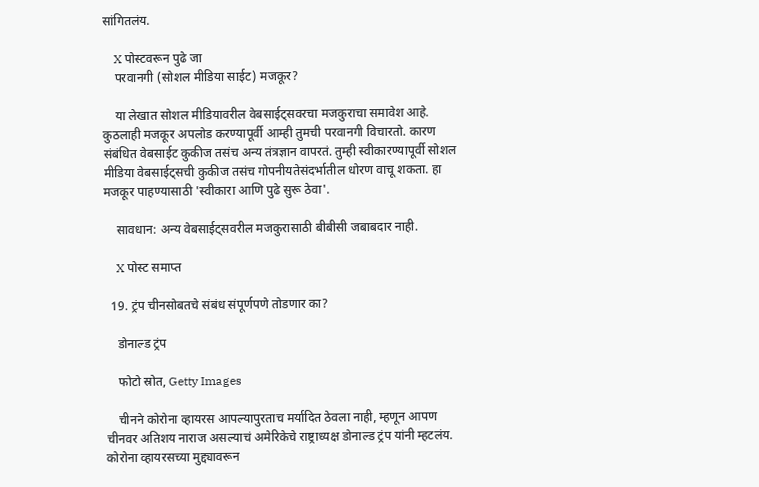सांगितलंय.

    X पोस्टवरून पुढे जा
    परवानगी (सोशल मीडिया साईट) मजकूर?

    या लेखात सोशल मीडियावरील वेबसाईट्सवरचा मजकुराचा समावेश आहे. कुठलाही मजकूर अपलोड करण्यापूर्वी आम्ही तुमची परवानगी विचारतो. कारण संबंधित वेबसाईट कुकीज तसंच अन्य तंत्रज्ञान वापरतं. तुम्ही स्वीकारण्यापूर्वी सोशल मीडिया वेबसाईट्सची कुकीज तसंच गोपनीयतेसंदर्भातील धोरण वाचू शकता. हा मजकूर पाहण्यासाठी 'स्वीकारा आणि पुढे सुरू ठेवा'.

    सावधान: अन्य वेबसाईट्सवरील मजकुरासाठी बीबीसी जबाबदार नाही.

    X पोस्ट समाप्त

  19. ट्रंप चीनसोबतचे संबंध संपूर्णपणे तोडणार का?

    डोनाल्ड ट्रंप

    फोटो स्रोत, Getty Images

    चीनने कोरोना व्हायरस आपल्यापुरताच मर्यादित ठेवला नाही, म्हणून आपण चीनवर अतिशय नाराज असल्याचं अमेरिकेचे राष्ट्राध्यक्ष डोनाल्ड ट्रंप यांनी म्हटलंय. कोरोना व्हायरसच्या मुद्द्यावरून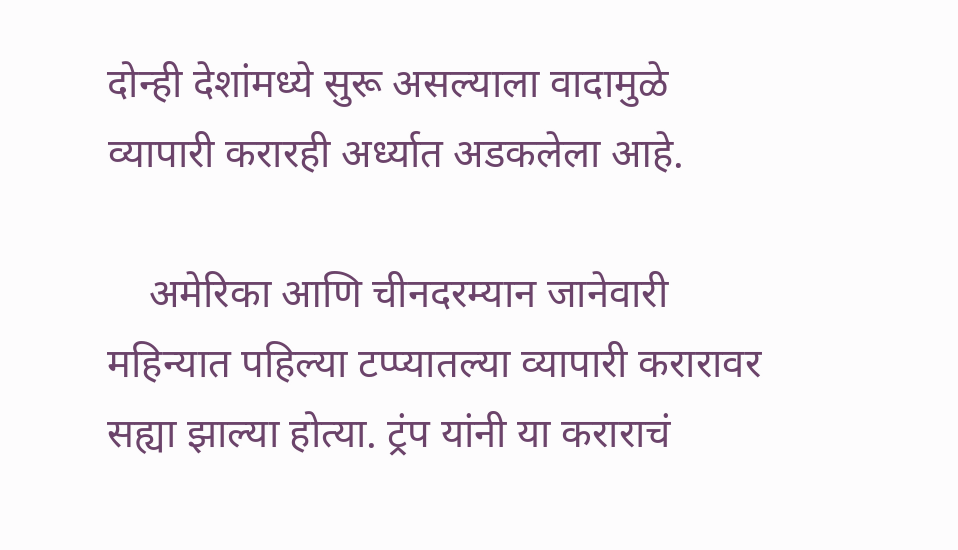दोन्ही देशांमध्ये सुरू असल्याला वादामुळे व्यापारी करारही अर्ध्यात अडकलेला आहे.

    अमेरिका आणि चीनदरम्यान जानेवारी महिन्यात पहिल्या टप्प्यातल्या व्यापारी करारावर सह्या झाल्या होत्या. ट्रंप यांनी या कराराचं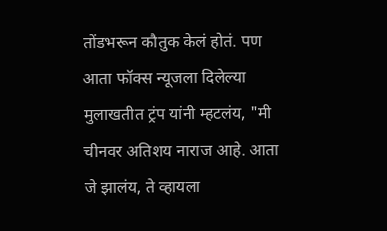तोंडभरून कौतुक केलं होतं. पण आता फॉक्स न्यूजला दिलेल्या मुलाखतीत ट्रंप यांनी म्हटलंय, "मी चीनवर अतिशय नाराज आहे. आता जे झालंय, ते व्हायला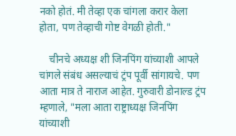नको होतं. मी तेव्हा एक चांगला करार केला होता, पण तेव्हाची गोष्ट वेगळी होती."

    चीनचे अध्यक्ष शी जिनपिंग यांच्याशी आपले चांगले संबंध असल्याचं ट्रंप पूर्वी सांगायचे. पण आता मात्र ते नाराज आहेत. गुरुवारी डोनाल्ड ट्रंप म्हणाले, "मला आता राष्ट्राध्यक्ष जिनपिंग यांच्याशी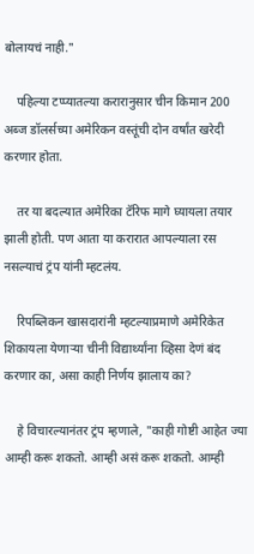बोलायचं नाही."

    पहिल्या टप्प्यातल्या करारानुसार चीन किमान 200 अब्ज डॉलर्सच्या अमेरिकन वस्तूंची दोन वर्षांत खरेदी करणार होता.

    तर या बदल्यात अमेरिका टॅरिफ मागे घ्यायला तयार झाली होती. पण आता या करारात आपल्याला रस नसल्याचं ट्रंप यांनी म्हटलंय.

    रिपब्लिकन खासदारांनी म्हटल्याप्रमाणे अमेरिकेत शिकायला येणाऱ्या चीनी विद्यार्थ्यांना व्हिसा देणं बंद करणार का, असा काही निर्णय झालाय का?

    हे विचारल्यानंतर ट्रंप म्हणाले, "काही गोष्टी आहेत ज्या आम्ही करू शकतो. आम्ही असं करू शकतो. आम्ही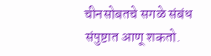चीनसोबतचे सगळे संबंध संपुष्टात आणू शकतो.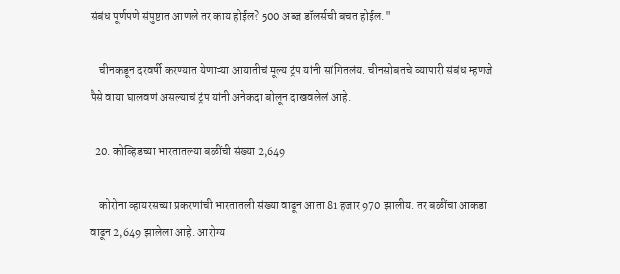संबंध पूर्णपणे संपुष्टात आणले तर काय होईल? 500 अब्ज डॉलर्सची बचत होईल."

    चीनकडून दरवर्षी करण्यात येणाऱ्या आयातीचं मूल्य ट्रंप यांनी सांगितलंय. चीनसोबतचे व्यापारी संबंध म्हणजे पैसे वाया घालवणं असल्याचं ट्रंप यांनी अनेकदा बोलून दाखवलेलं आहे.

  20. कोव्हिडच्या भारतातल्या बळींची संख्या 2,649

    कोरोना व्हायरसच्या प्रकरणांची भारतातली संख्या वाढून आता 81 हजार 970 झालीय. तर बळींचा आकडा वाढून 2,649 झालेला आहे. आरोग्य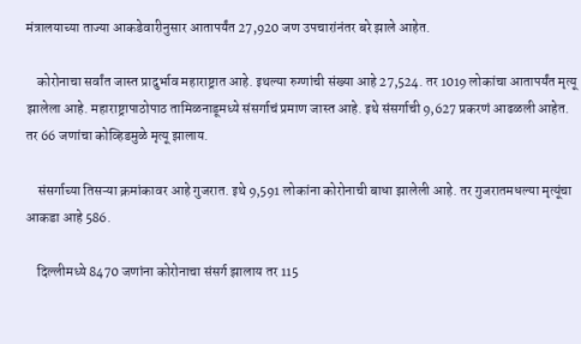मंत्रालयाच्या ताज्या आकडेवारीनुसार आतापर्यंत 27,920 जण उपचारांनंतर बरे झाले आहेत.

    कोरोनाचा सर्वांत जास्त प्रादुर्भाव महाराष्ट्रात आहे. इथल्या रुग्णांची संख्या आहे 27,524. तर 1019 लोकांचा आतापर्यंत मृत्यू झालेला आहे. महाराष्ट्रापाठोपाठ तामिळनाडूमध्ये संसर्गाचं प्रमाण जास्त आहे. इथे संसर्गाची 9,627 प्रकरणं आढळली आहेत. तर 66 जणांचा कोव्हिडमुळे मृत्यू झालाय.

    संसर्गाच्या तिसऱ्या क्रमांकावर आहे गुजरात. इथे 9,591 लोकांना कोरोनाची बाधा झालेली आहे. तर गुजरातमधल्या मृत्यूंचा आकडा आहे 586.

    दिल्लीमध्ये 8470 जणांना कोरोनाचा संसर्ग झालाय तर 115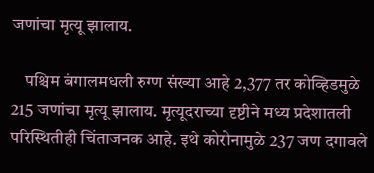जणांचा मृत्यू झालाय.

    पश्चिम बंगालमधली रुग्ण संख्या आहे 2,377 तर कोव्हिडमुळे 215 जणांचा मृत्यू झालाय. मृत्यूदराच्या दृष्टीने मध्य प्रदेशातली परिस्थितीही चिंताजनक आहे. इथे कोरोनामुळे 237 जण दगावले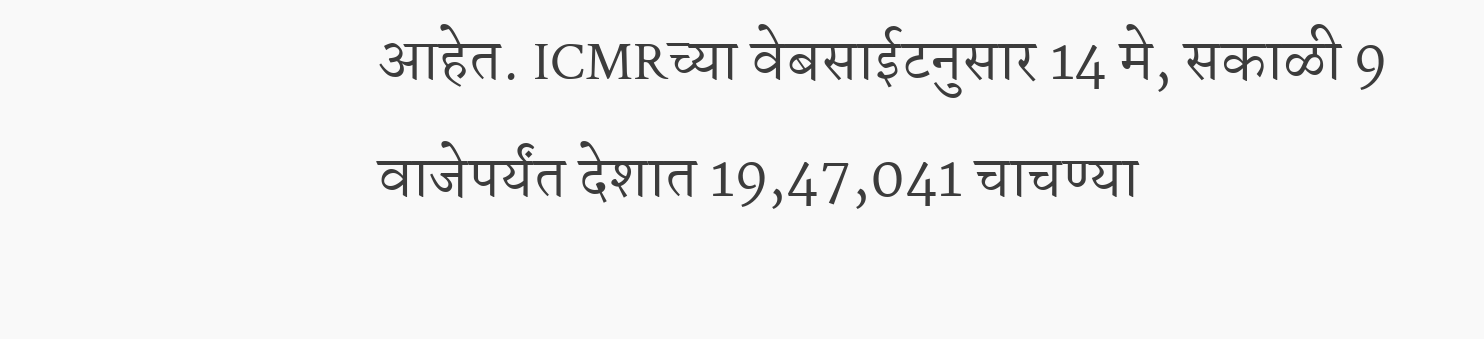आहेत. ICMRच्या वेबसाईटनुसार 14 मे, सकाळी 9 वाजेपर्यंत देशात 19,47,041 चाचण्या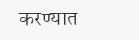करण्यात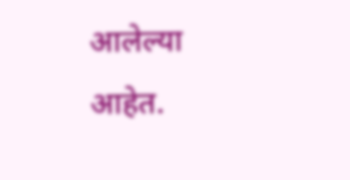आलेल्या आहेत.